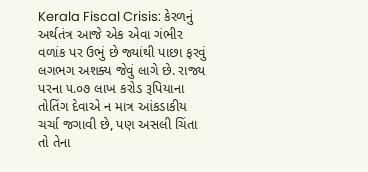Kerala Fiscal Crisis: કેરળનું અર્થતંત્ર આજે એક એવા ગંભીર વળાંક પર ઉભું છે જ્યાંથી પાછા ફરવું લગભગ અશક્ય જેવું લાગે છે. રાજ્ય પરના ૫.૦૭ લાખ કરોડ રૂપિયાના તોતિંગ દેવાએ ન માત્ર આંકડાકીય ચર્ચા જગાવી છે, પણ અસલી ચિંતા તો તેના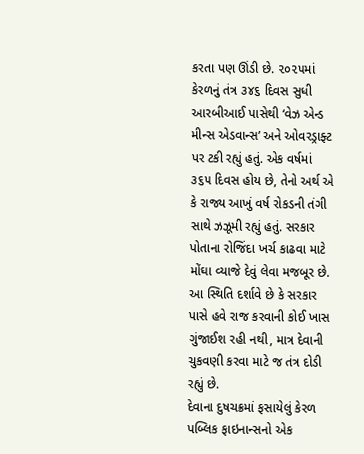કરતા પણ ઊંડી છે. ૨૦૨૫માં કેરળનું તંત્ર ૩૪૬ દિવસ સુધી આરબીઆઈ પાસેથી ‘વેઝ એન્ડ મીન્સ એડવાન્સ’ અને ઓવરડ્રાફ્ટ પર ટકી રહ્યું હતું. એક વર્ષમાં ૩૬૫ દિવસ હોય છે, તેનો અર્થ એ કે રાજ્ય આખું વર્ષ રોકડની તંગી સાથે ઝઝૂમી રહ્યું હતું. સરકાર પોતાના રોજિંદા ખર્ચ કાઢવા માટે મોંઘા વ્યાજે દેવું લેવા મજબૂર છે. આ સ્થિતિ દર્શાવે છે કે સરકાર પાસે હવે રાજ કરવાની કોઈ ખાસ ગુંજાઈશ રહી નથી, માત્ર દેવાની ચુકવણી કરવા માટે જ તંત્ર દોડી રહ્યું છે.
દેવાના દુષચક્રમાં ફસાયેલું કેરળ
પબ્લિક ફાઇનાન્સનો એક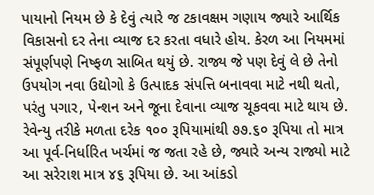પાયાનો નિયમ છે કે દેવું ત્યારે જ ટકાવક્ષમ ગણાય જ્યારે આર્થિક વિકાસનો દર તેના વ્યાજ દર કરતા વધારે હોય. કેરળ આ નિયમમાં સંપૂર્ણપણે નિષ્ફળ સાબિત થયું છે. રાજ્ય જે પણ દેવું લે છે તેનો ઉપયોગ નવા ઉદ્યોગો કે ઉત્પાદક સંપત્તિ બનાવવા માટે નથી થતો, પરંતુ પગાર, પેન્શન અને જૂના દેવાના વ્યાજ ચૂકવવા માટે થાય છે. રેવેન્યુ તરીકે મળતા દરેક ૧૦૦ રૂપિયામાંથી ૭૭.૬૦ રૂપિયા તો માત્ર આ પૂર્વ-નિર્ધારિત ખર્ચમાં જ જતા રહે છે, જ્યારે અન્ય રાજ્યો માટે આ સરેરાશ માત્ર ૪૬ રૂપિયા છે. આ આંકડો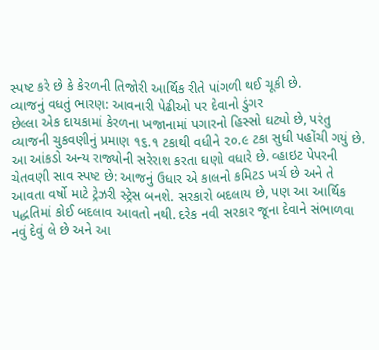સ્પષ્ટ કરે છે કે કેરળની તિજોરી આર્થિક રીતે પાંગળી થઈ ચૂકી છે.
વ્યાજનું વધતું ભારણ: આવનારી પેઢીઓ પર દેવાનો ડુંગર
છેલ્લા એક દાયકામાં કેરળના ખજાનામાં પગારનો હિસ્સો ઘટ્યો છે, પરંતુ વ્યાજની ચુકવણીનું પ્રમાણ ૧૬.૧ ટકાથી વધીને ૨૦.૯ ટકા સુધી પહોંચી ગયું છે. આ આંકડો અન્ય રાજ્યોની સરેરાશ કરતા ઘણો વધારે છે. વ્હાઇટ પેપરની ચેતવણી સાવ સ્પષ્ટ છે: આજનું ઉધાર એ કાલનો કમિટડ ખર્ચ છે અને તે આવતા વર્ષો માટે ટ્રેઝરી સ્ટ્રેસ બનશે. સરકારો બદલાય છે, પણ આ આર્થિક પદ્ધતિમાં કોઈ બદલાવ આવતો નથી. દરેક નવી સરકાર જૂના દેવાને સંભાળવા નવું દેવું લે છે અને આ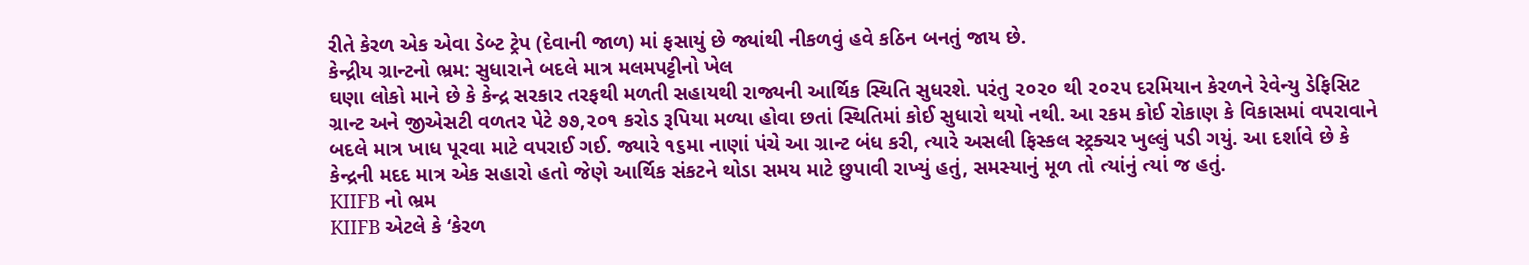રીતે કેરળ એક એવા ડેબ્ટ ટ્રેપ (દેવાની જાળ) માં ફસાયું છે જ્યાંથી નીકળવું હવે કઠિન બનતું જાય છે.
કેન્દ્રીય ગ્રાન્ટનો ભ્રમ: સુધારાને બદલે માત્ર મલમપટ્ટીનો ખેલ
ઘણા લોકો માને છે કે કેન્દ્ર સરકાર તરફથી મળતી સહાયથી રાજ્યની આર્થિક સ્થિતિ સુધરશે. પરંતુ ૨૦૨૦ થી ૨૦૨૫ દરમિયાન કેરળને રેવેન્યુ ડેફિસિટ ગ્રાન્ટ અને જીએસટી વળતર પેટે ૭૭,૨૦૧ કરોડ રૂપિયા મળ્યા હોવા છતાં સ્થિતિમાં કોઈ સુધારો થયો નથી. આ રકમ કોઈ રોકાણ કે વિકાસમાં વપરાવાને બદલે માત્ર ખાધ પૂરવા માટે વપરાઈ ગઈ. જ્યારે ૧૬મા નાણાં પંચે આ ગ્રાન્ટ બંધ કરી, ત્યારે અસલી ફિસ્કલ સ્ટ્રક્ચર ખુલ્લું પડી ગયું. આ દર્શાવે છે કે કેન્દ્રની મદદ માત્ર એક સહારો હતો જેણે આર્થિક સંકટને થોડા સમય માટે છુપાવી રાખ્યું હતું, સમસ્યાનું મૂળ તો ત્યાંનું ત્યાં જ હતું.
KIIFB નો ભ્રમ
KIIFB એટલે કે ‘કેરળ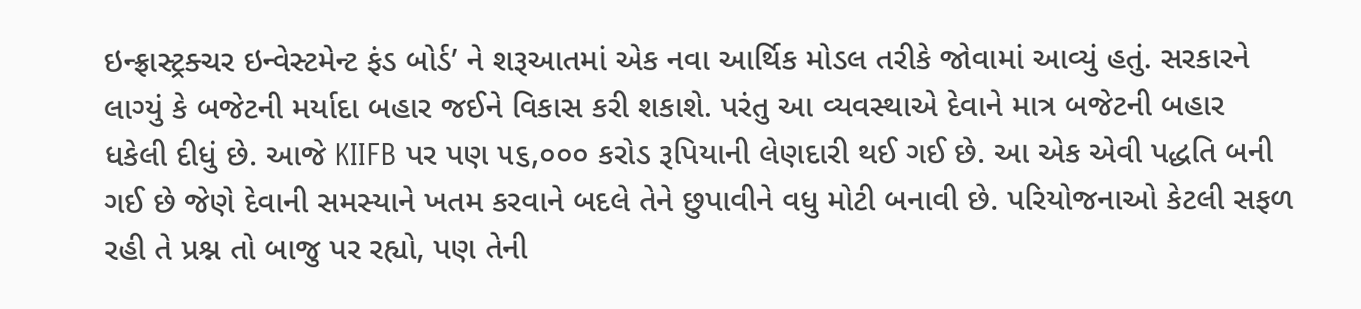ઇન્ફ્રાસ્ટ્રક્ચર ઇન્વેસ્ટમેન્ટ ફંડ બોર્ડ’ ને શરૂઆતમાં એક નવા આર્થિક મોડલ તરીકે જોવામાં આવ્યું હતું. સરકારને લાગ્યું કે બજેટની મર્યાદા બહાર જઈને વિકાસ કરી શકાશે. પરંતુ આ વ્યવસ્થાએ દેવાને માત્ર બજેટની બહાર ધકેલી દીધું છે. આજે KIIFB પર પણ ૫૬,૦૦૦ કરોડ રૂપિયાની લેણદારી થઈ ગઈ છે. આ એક એવી પદ્ધતિ બની ગઈ છે જેણે દેવાની સમસ્યાને ખતમ કરવાને બદલે તેને છુપાવીને વધુ મોટી બનાવી છે. પરિયોજનાઓ કેટલી સફળ રહી તે પ્રશ્ન તો બાજુ પર રહ્યો, પણ તેની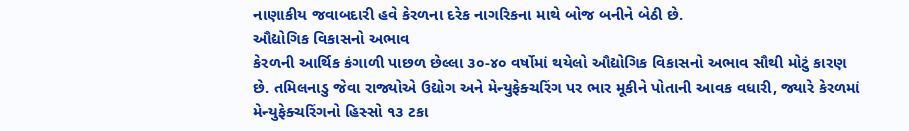નાણાકીય જવાબદારી હવે કેરળના દરેક નાગરિકના માથે બોજ બનીને બેઠી છે.
ઔદ્યોગિક વિકાસનો અભાવ
કેરળની આર્થિક કંગાળી પાછળ છેલ્લા ૩૦-૪૦ વર્ષોમાં થયેલો ઔદ્યોગિક વિકાસનો અભાવ સૌથી મોટું કારણ છે. તમિલનાડુ જેવા રાજ્યોએ ઉદ્યોગ અને મેન્યુફેક્ચરિંગ પર ભાર મૂકીને પોતાની આવક વધારી, જ્યારે કેરળમાં મેન્યુફેક્ચરિંગનો હિસ્સો ૧૩ ટકા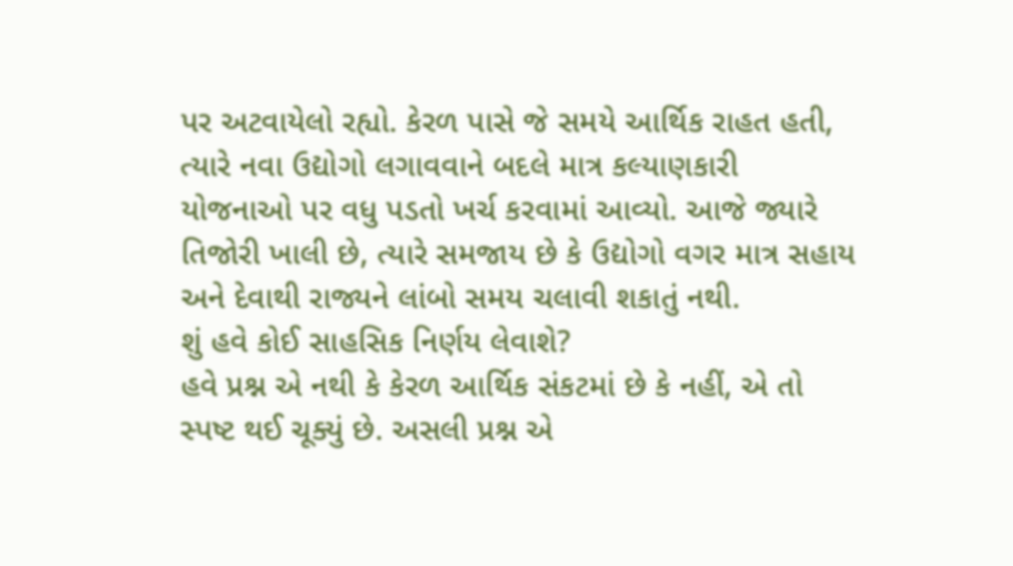પર અટવાયેલો રહ્યો. કેરળ પાસે જે સમયે આર્થિક રાહત હતી, ત્યારે નવા ઉદ્યોગો લગાવવાને બદલે માત્ર કલ્યાણકારી યોજનાઓ પર વધુ પડતો ખર્ચ કરવામાં આવ્યો. આજે જ્યારે તિજોરી ખાલી છે, ત્યારે સમજાય છે કે ઉદ્યોગો વગર માત્ર સહાય અને દેવાથી રાજ્યને લાંબો સમય ચલાવી શકાતું નથી.
શું હવે કોઈ સાહસિક નિર્ણય લેવાશે?
હવે પ્રશ્ન એ નથી કે કેરળ આર્થિક સંકટમાં છે કે નહીં, એ તો સ્પષ્ટ થઈ ચૂક્યું છે. અસલી પ્રશ્ન એ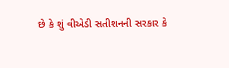છે કે શું વીએડી સતીશનની સરકાર કે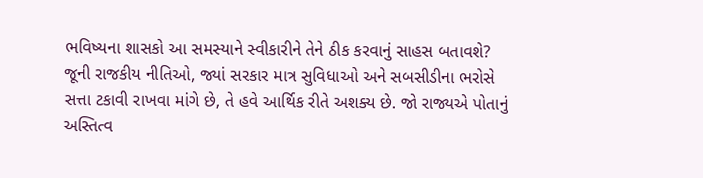ભવિષ્યના શાસકો આ સમસ્યાને સ્વીકારીને તેને ઠીક કરવાનું સાહસ બતાવશે? જૂની રાજકીય નીતિઓ, જ્યાં સરકાર માત્ર સુવિધાઓ અને સબસીડીના ભરોસે સત્તા ટકાવી રાખવા માંગે છે, તે હવે આર્થિક રીતે અશક્ય છે. જો રાજ્યએ પોતાનું અસ્તિત્વ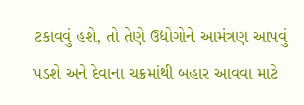ટકાવવું હશે, તો તેણે ઉદ્યોગોને આમંત્રણ આપવું પડશે અને દેવાના ચક્રમાંથી બહાર આવવા માટે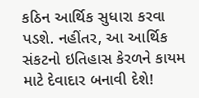કઠિન આર્થિક સુધારા કરવા પડશે. નહીંતર, આ આર્થિક સંકટનો ઇતિહાસ કેરળને કાયમ માટે દેવાદાર બનાવી દેશે!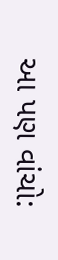આ પણ વાંચો: